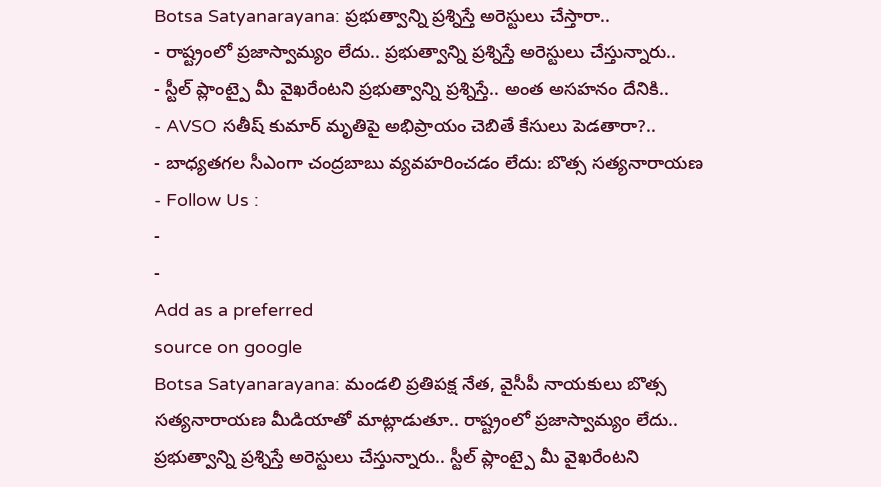Botsa Satyanarayana: ప్రభుత్వాన్ని ప్రశ్నిస్తే అరెస్టులు చేస్తారా..
- రాష్ట్రంలో ప్రజాస్వామ్యం లేదు.. ప్రభుత్వాన్ని ప్రశ్నిస్తే అరెస్టులు చేస్తున్నారు..
- స్టీల్ ప్లాంట్పై మీ వైఖరేంటని ప్రభుత్వాన్ని ప్రశ్నిస్తే.. అంత అసహనం దేనికి..
- AVSO సతీష్ కుమార్ మృతిపై అభిప్రాయం చెబితే కేసులు పెడతారా?..
- బాధ్యతగల సీఎంగా చంద్రబాబు వ్యవహరించడం లేదు: బొత్స సత్యనారాయణ
- Follow Us :
-
-
Add as a preferred
source on google
Botsa Satyanarayana: మండలి ప్రతిపక్ష నేత, వైసీపీ నాయకులు బొత్స సత్యనారాయణ మీడియాతో మాట్లాడుతూ.. రాష్ట్రంలో ప్రజాస్వామ్యం లేదు.. ప్రభుత్వాన్ని ప్రశ్నిస్తే అరెస్టులు చేస్తున్నారు.. స్టీల్ ప్లాంట్పై మీ వైఖరేంటని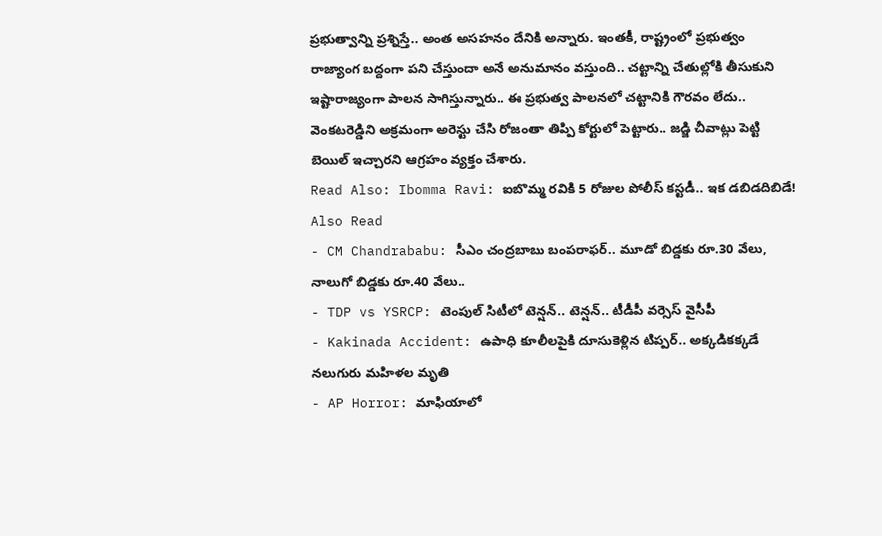ప్రభుత్వాన్ని ప్రశ్నిస్తే.. అంత అసహనం దేనికి అన్నారు. ఇంతకీ, రాష్ట్రంలో ప్రభుత్వం రాజ్యాంగ బద్దంగా పని చేస్తుందా అనే అనుమానం వస్తుంది.. చట్టాన్ని చేతుల్లోకి తీసుకుని ఇష్టారాజ్యంగా పాలన సాగిస్తున్నారు.. ఈ ప్రభుత్వ పాలనలో చట్టానికి గౌరవం లేదు.. వెంకటరెడ్డిని అక్రమంగా అరెస్టు చేసి రోజంతా తిప్పి కోర్టులో పెట్టారు.. జడ్జి చీవాట్లు పెట్టి బెయిల్ ఇచ్చారని ఆగ్రహం వ్యక్తం చేశారు.
Read Also: Ibomma Ravi: ఐబొమ్మ రవికి 5 రోజుల పోలీస్ కస్టడీ.. ఇక డబిడదిబిడే!
Also Read
- CM Chandrababu: సీఎం చంద్రబాబు బంపరాఫర్.. మూడో బిడ్డకు రూ.30 వేలు, నాలుగో బిడ్డకు రూ.40 వేలు..
- TDP vs YSRCP: టెంపుల్ సిటీలో టెన్షన్.. టెన్షన్.. టీడీపీ వర్సెస్ వైసీపీ
- Kakinada Accident: ఉపాధి కూలీలపైకి దూసుకెళ్లిన టిప్పర్.. అక్కడికక్కడే నలుగురు మహిళల మృతి
- AP Horror: మాఫియాలో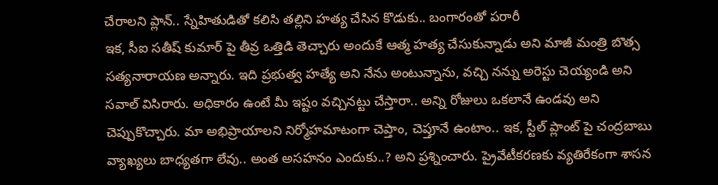చేరాలని ప్లాన్.. స్నేహితుడితో కలిసి తల్లిని హత్య చేసిన కొడుకు.. బంగారంతో పరారీ
ఇక, సీఐ సతీష్ కుమార్ పై తీవ్ర ఒత్తిడి తెచ్చారు అందుకే ఆత్మ హత్య చేసుకున్నాడు అని మాజీ మంత్రి బొత్స సత్యనారాయణ అన్నారు. ఇది ప్రభుత్వ హత్యే అని నేను అంటున్నాను, వచ్చి నన్ను అరెస్టు చెయ్యండి అని సవాల్ విసిరారు. అధికారం ఉంటే మీ ఇష్టం వచ్చినట్టు చేస్తారా.. అన్ని రోజులు ఒకలానే ఉండవు అని చెప్పుకొచ్చారు. మా అభిప్రాయాలని నిర్మోహమాటంగా చెప్తాం, చెప్తూనే ఉంటాం.. ఇక, స్టీల్ ప్లాంట్ పై చంద్రబాబు వ్యాఖ్యలు బాధ్యతగా లేవు.. అంత అసహనం ఎందుకు..? అని ప్రశ్నించారు. ప్రైవేటీకరణకు వ్యతిరేకంగా శాసన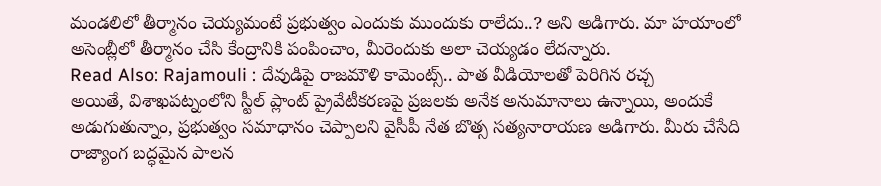మండలిలో తీర్మానం చెయ్యమంటే ప్రభుత్వం ఎందుకు ముందుకు రాలేదు..? అని అడిగారు. మా హయాంలో అసెంబ్లీలో తీర్మానం చేసి కేంద్రానికి పంపించాం, మీరెందుకు అలా చెయ్యడం లేదన్నారు.
Read Also: Rajamouli : దేవుడిపై రాజమౌళి కామెంట్స్.. పాత వీడియోలతో పెరిగిన రచ్చ
అయితే, విశాఖపట్నంలోని స్టీల్ ప్లాంట్ ప్రైవేటీకరణపై ప్రజలకు అనేక అనుమానాలు ఉన్నాయి, అందుకే అడుగుతున్నాం, ప్రభుత్వం సమాధానం చెప్పాలని వైసీపీ నేత బొత్స సత్యనారాయణ అడిగారు. మీరు చేసేది రాజ్యాంగ బద్ధమైన పాలన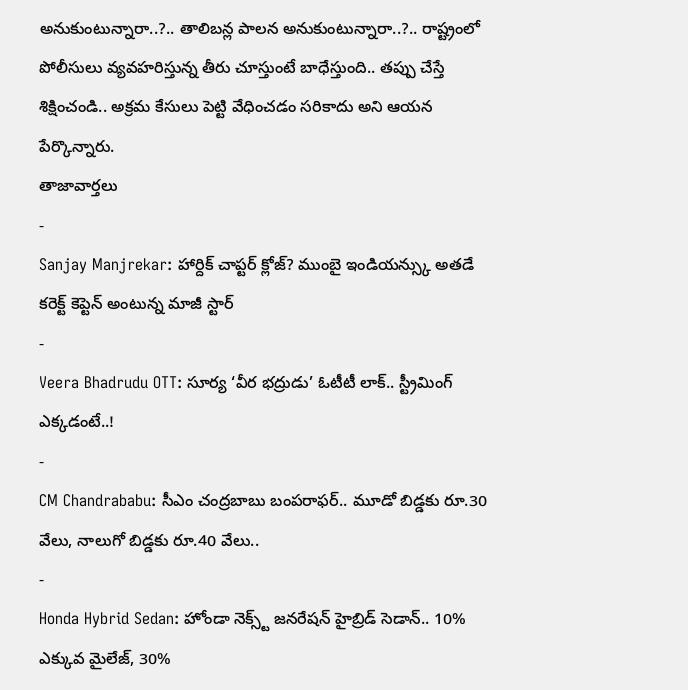అనుకుంటున్నారా..?.. తాలిబన్ల పాలన అనుకుంటున్నారా..?.. రాష్ట్రంలో పోలీసులు వ్యవహరిస్తున్న తీరు చూస్తుంటే బాధేస్తుంది.. తప్పు చేస్తే శిక్షించండి.. అక్రమ కేసులు పెట్టి వేధించడం సరికాదు అని ఆయన పేర్కొన్నారు.
తాజావార్తలు
-
Sanjay Manjrekar: హార్దిక్ చాప్టర్ క్లోజ్? ముంబై ఇండియన్స్కు అతడే కరెక్ట్ కెప్టెన్ అంటున్న మాజీ స్టార్
-
Veera Bhadrudu OTT: సూర్య ‘వీర భద్రుడు’ ఓటీటీ లాక్.. స్ట్రీమింగ్ ఎక్కడంటే..!
-
CM Chandrababu: సీఎం చంద్రబాబు బంపరాఫర్.. మూడో బిడ్డకు రూ.30 వేలు, నాలుగో బిడ్డకు రూ.40 వేలు..
-
Honda Hybrid Sedan: హోండా నెక్స్ట్ జనరేషన్ హైబ్రిడ్ సెడాన్.. 10% ఎక్కువ మైలేజ్, 30%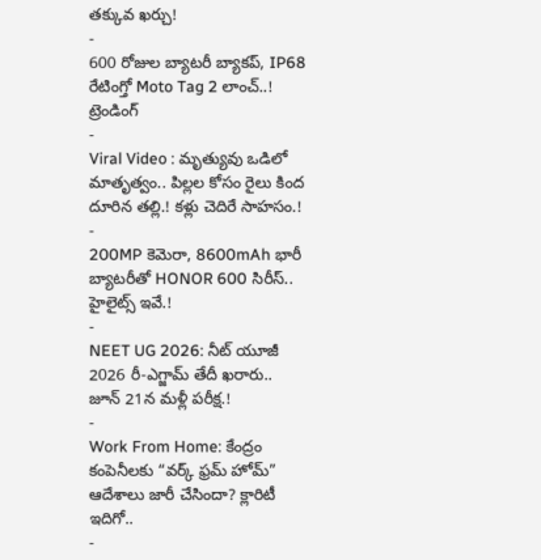తక్కువ ఖర్చు!
-
600 రోజుల బ్యాటరీ బ్యాకప్, IP68 రేటింగ్తో Moto Tag 2 లాంచ్..!
ట్రెండింగ్
-
Viral Video : మృత్యువు ఒడిలో మాతృత్వం.. పిల్లల కోసం రైలు కింద దూరిన తల్లి.! కళ్లు చెదిరే సాహసం.!
-
200MP కెమెరా, 8600mAh భారీ బ్యాటరీతో HONOR 600 సిరీస్.. హైలైట్స్ ఇవే.!
-
NEET UG 2026: నీట్ యూజీ 2026 రీ-ఎగ్జామ్ తేదీ ఖరారు.. జూన్ 21న మళ్లీ పరీక్ష.!
-
Work From Home: కేంద్రం కంపెనీలకు “వర్క్ ఫ్రమ్ హోమ్” ఆదేశాలు జారీ చేసిందా? క్లారిటీ ఇదిగో..
-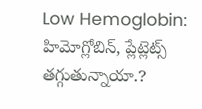Low Hemoglobin: హిమోగ్లోబిన్, ప్లేట్లెట్స్ తగ్గుతున్నాయా.?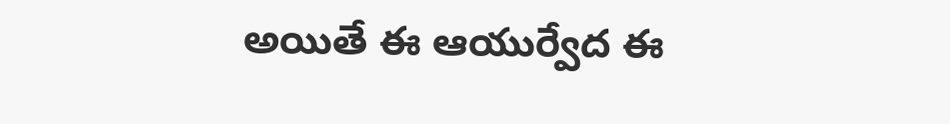అయితే ఈ ఆయుర్వేద ఈ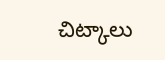చిట్కాలు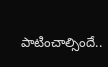పాటించాల్సిందే..